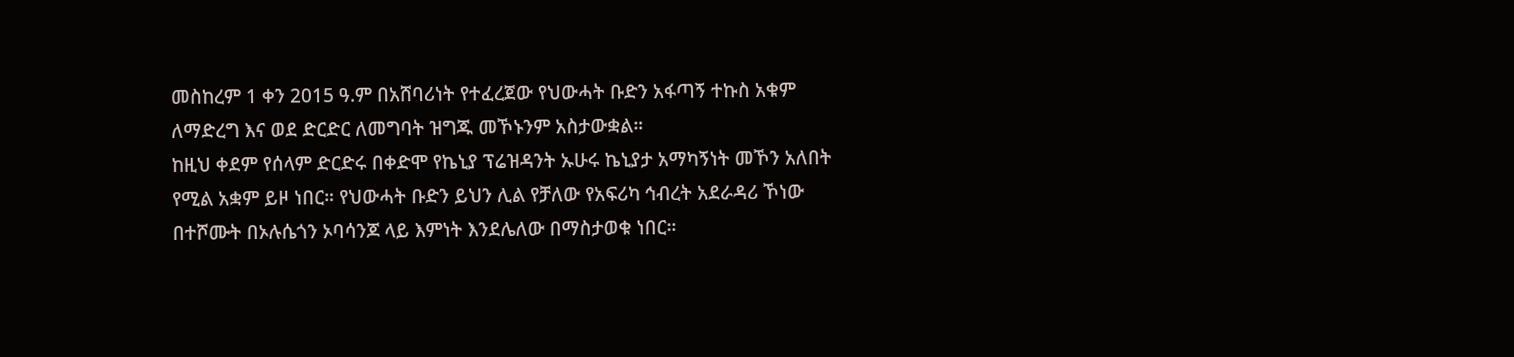መስከረም 1 ቀን 2015 ዓ.ም በአሸባሪነት የተፈረጀው የህውሓት ቡድን አፋጣኝ ተኩስ አቁም ለማድረግ እና ወደ ድርድር ለመግባት ዝግጁ መኾኑንም አስታውቋል።
ከዚህ ቀደም የሰላም ድርድሩ በቀድሞ የኬኒያ ፕሬዝዳንት ኡሁሩ ኬኒያታ አማካኝነት መኾን አለበት የሚል አቋም ይዞ ነበር። የህውሓት ቡድን ይህን ሊል የቻለው የአፍሪካ ኅብረት አደራዳሪ ኾነው በተሾሙት በኦሉሴጎን ኦባሳንጆ ላይ እምነት እንደሌለው በማስታወቁ ነበር።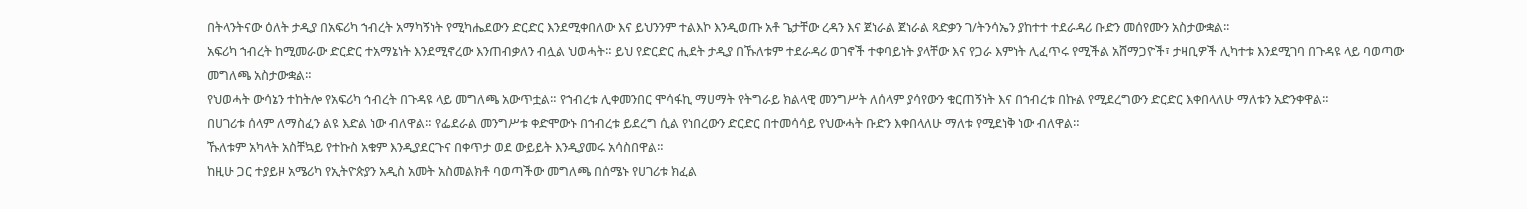በትላንትናው ዕለት ታዲያ በአፍሪካ ኀብረት አማካኝነት የሚካሔደውን ድርድር እንደሚቀበለው እና ይህንንም ተልእኮ እንዲወጡ አቶ ጌታቸው ረዳን እና ጀነራል ጀነራል ጻድቃን ገ/ትንሳኤን ያከተተ ተደራዳሪ ቡድን መሰየሙን አስታውቋል፡፡
አፍሪካ ኀብረት ከሚመራው ድርድር ተአማኔነት እንደሚኖረው እንጠብቃለን ብሏል ህወሓት። ይህ የድርድር ሒደት ታዲያ በኹለቱም ተደራዳሪ ወገኖች ተቀባይነት ያላቸው እና የጋራ እምነት ሊፈጥሩ የሚችል አሸማጋዮች፣ ታዛቢዎች ሊካተቱ እንደሚገባ በጉዳዩ ላይ ባወጣው መግለጫ አስታውቋል።
የህወሓት ውሳኔን ተከትሎ የአፍሪካ ኅብረት በጉዳዩ ላይ መግለጫ አውጥቷል። የኀብረቱ ሊቀመንበር ሞሳፋኪ ማሀማት የትግራይ ክልላዊ መንግሥት ለሰላም ያሳየውን ቁርጠኝነት እና በኀብረቱ በኩል የሚደረግውን ድርድር እቀበላለሁ ማለቱን አድንቀዋል።
በሀገሪቱ ሰላም ለማስፈን ልዩ እድል ነው ብለዋል። የፌደራል መንግሥቱ ቀድሞውኑ በኀብረቱ ይደረግ ሲል የነበረውን ድርድር በተመሳሳይ የህውሓት ቡድን እቀበላለሁ ማለቱ የሚደነቅ ነው ብለዋል።
ኹለቱም አካላት አስቸኳይ የተኩስ አቁም እንዲያደርጉና በቀጥታ ወደ ውይይት እንዲያመሩ አሳስበዋል።
ከዚሁ ጋር ተያይዞ አሜሪካ የኢትዮጵያን አዲስ አመት አስመልክቶ ባወጣችው መግለጫ በሰሜኑ የሀገሪቱ ክፈል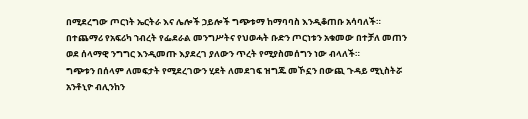በሚደረግው ጦርነት ኤርትራ እና ሌሎች ኃይሎች ግጭቱማ ከማባባስ እንዲቆጠቡ አሳባለች።
በተጨማሪ የአፍሪካ ኀብረት የፌደራል መንግሥትና የህወሓት ቡድን ጦርነቱን አቁመው በተቻለ መጠን ወደ ሰላማዊ ንግግር እንዲመጡ እያደረገ ያለውን ጥረት የሚያስመሰግን ነው ብላለች።
ግጭቱን በሰላም ለመፍታት የሚደረገውን ሂደት ለመደገፍ ዝግጁ መኾኗን በውጪ ጉዳይ ሚኒስትሯ አንቶኒዮ ብሊንከን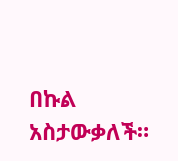በኩል አስታውቃለች።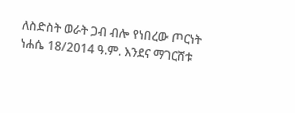ለስድስት ወራት ጋብ ብሎ የነበረው ጦርነት ነሐሴ 18/2014 ዓ.ም. እንደና ማገርሸቱ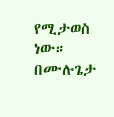የሚታወስ ነው።
በሙሉጌታ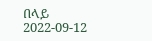በላይ
2022-09-12